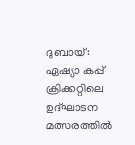ദുബായ്: ഏഷ്യാ കപ്പ് ക്രിക്കറ്റിലെ ഉദ്ഘാടന മത്സരത്തിൽ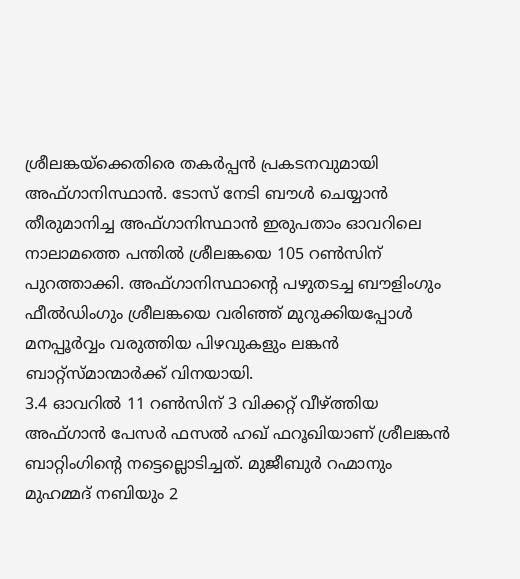ശ്രീലങ്കയ്ക്കെതിരെ തകർപ്പൻ പ്രകടനവുമായി അഫ്ഗാനിസ്ഥാൻ. ടോസ് നേടി ബൗൾ ചെയ്യാൻ തീരുമാനിച്ച അഫ്ഗാനിസ്ഥാൻ ഇരുപതാം ഓവറിലെ നാലാമത്തെ പന്തിൽ ശ്രീലങ്കയെ 105 റൺസിന് പുറത്താക്കി. അഫ്ഗാനിസ്ഥാന്റെ പഴുതടച്ച ബൗളിംഗും ഫീൽഡിംഗും ശ്രീലങ്കയെ വരിഞ്ഞ് മുറുക്കിയപ്പോൾ മനപ്പൂർവ്വം വരുത്തിയ പിഴവുകളും ലങ്കൻ ബാറ്റ്സ്മാന്മാർക്ക് വിനയായി.
3.4 ഓവറിൽ 11 റൺസിന് 3 വിക്കറ്റ് വീഴ്ത്തിയ അഫ്ഗാൻ പേസർ ഫസൽ ഹഖ് ഫറൂഖിയാണ് ശ്രീലങ്കൻ ബാറ്റിംഗിന്റെ നട്ടെല്ലൊടിച്ചത്. മുജീബുർ റഹ്മാനും മുഹമ്മദ് നബിയും 2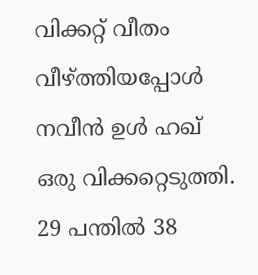വിക്കറ്റ് വീതം വീഴ്ത്തിയപ്പോൾ നവീൻ ഉൾ ഹഖ് ഒരു വിക്കറ്റെടുത്തി. 29 പന്തിൽ 38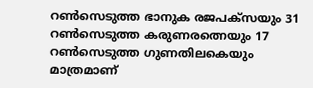റൺസെടുത്ത ഭാനുക രജപക്സയും 31 റൺസെടുത്ത കരുണരത്നെയും 17 റൺസെടുത്ത ഗുണതിലകെയും മാത്രമാണ്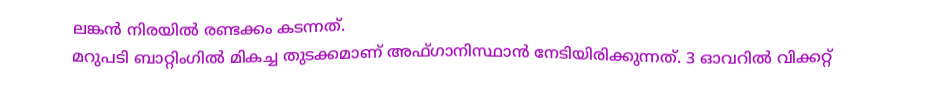ലങ്കൻ നിരയിൽ രണ്ടക്കം കടന്നത്.
മറുപടി ബാറ്റിംഗിൽ മികച്ച തുടക്കമാണ് അഫ്ഗാനിസ്ഥാൻ നേടിയിരിക്കുന്നത്. 3 ഓവറിൽ വിക്കറ്റ്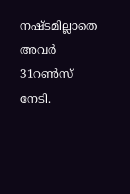നഷ്ടമില്ലാതെ അവർ 31റൺസ് നേടി.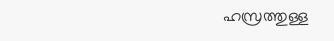ഹസ്രത്തുള്ള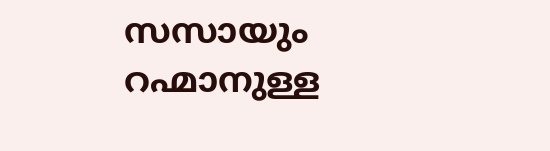സസായും റഹ്മാനുള്ള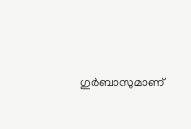ഗുർബാസുമാണ്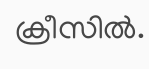ക്രീസിൽ.